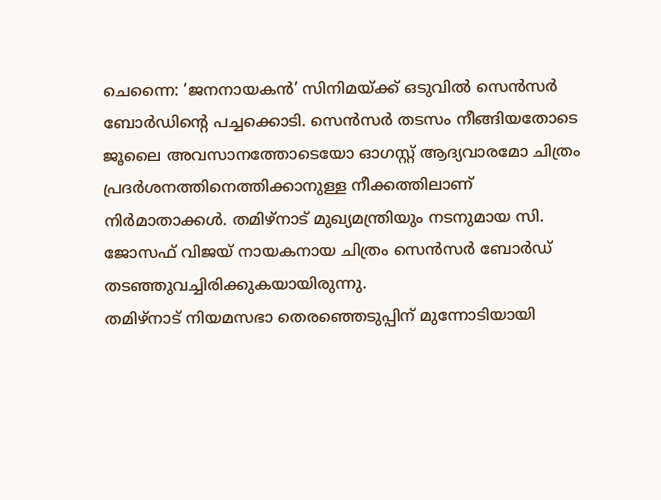ചെന്നൈ: ‘ജനനായകൻ’ സിനിമയ്ക്ക് ഒടുവിൽ സെൻസർ ബോർഡിന്റെ പച്ചക്കൊടി. സെൻസർ തടസം നീങ്ങിയതോടെ ജൂലൈ അവസാനത്തോടെയോ ഓഗസ്റ്റ് ആദ്യവാരമോ ചിത്രം പ്രദർശനത്തിനെത്തിക്കാനുള്ള നീക്കത്തിലാണ് നിർമാതാക്കൾ. തമിഴ്നാട് മുഖ്യമന്ത്രിയും നടനുമായ സി. ജോസഫ് വിജയ് നായകനായ ചിത്രം സെൻസർ ബോർഡ് തടഞ്ഞുവച്ചിരിക്കുകയായിരുന്നു.
തമിഴ്നാട് നിയമസഭാ തെരഞ്ഞെടുപ്പിന് മുന്നോടിയായി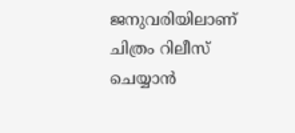ജനുവരിയിലാണ് ചിത്രം റിലീസ് ചെയ്യാൻ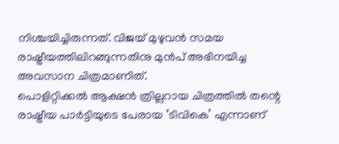നിശ്ചയിച്ചിരുന്നത്. വിജയ് മുഴുവൻ സമയ രാഷ്ട്രീയത്തിലിറങ്ങുന്നതിനു മുൻപ് അഭിനയിച്ച അവസാന ചിത്രമാണിത്.
പൊളിറ്റിക്കൽ ആക്ഷൻ ത്രില്ലറായ ചിത്രത്തിൽ തന്റെ രാഷ്ട്രീയ പാർട്ടിയുടെ പേരായ ‘ടിവികെ’ എന്നാണ്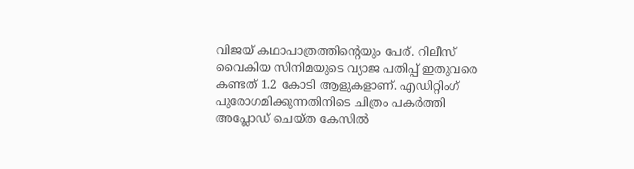വിജയ് കഥാപാത്രത്തിന്റെയും പേര്. റിലീസ് വൈകിയ സിനിമയുടെ വ്യാജ പതിപ്പ് ഇതുവരെ കണ്ടത് 1.2 കോടി ആളുകളാണ്. എഡിറ്റിംഗ് പുരോഗമിക്കുന്നതിനിടെ ചിത്രം പകർത്തി അപ്ലോഡ് ചെയ്ത കേസിൽ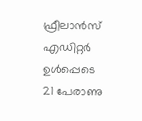ഫ്രീലാൻസ് എഡിറ്റർ ഉൾപ്പെടെ 21 പേരാണു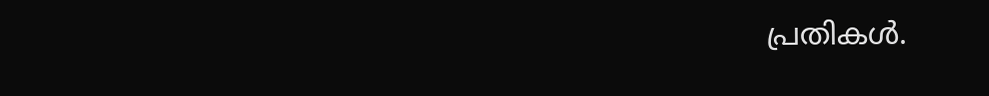പ്രതികൾ.